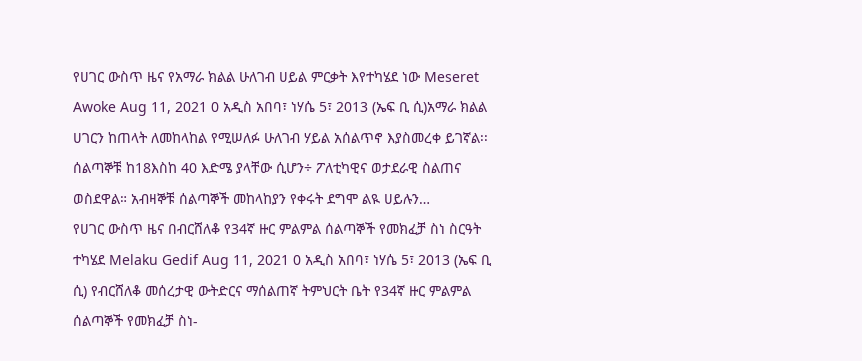የሀገር ውስጥ ዜና የአማራ ክልል ሁለገብ ሀይል ምርቃት እየተካሄደ ነው Meseret Awoke Aug 11, 2021 0 አዲስ አበባ፣ ነሃሴ 5፣ 2013 (ኤፍ ቢ ሲ)አማራ ክልል ሀገርን ከጠላት ለመከላከል የሚሠለፉ ሁለገብ ሃይል አሰልጥኖ እያስመረቀ ይገኛል፡፡ ሰልጣኞቹ ከ18እስከ 40 እድሜ ያላቸው ሲሆን÷ ፖለቲካዊና ወታደራዊ ስልጠና ወስደዋል። አብዛኞቹ ሰልጣኞች መከላከያን የቀሩት ደግሞ ልዪ ሀይሉን…
የሀገር ውስጥ ዜና በብርሸለቆ የ34ኛ ዙር ምልምል ሰልጣኞች የመክፈቻ ስነ ስርዓት ተካሄደ Melaku Gedif Aug 11, 2021 0 አዲስ አበባ፣ ነሃሴ 5፣ 2013 (ኤፍ ቢ ሲ) የብርሸለቆ መሰረታዊ ውትድርና ማሰልጠኛ ትምህርት ቤት የ34ኛ ዙር ምልምል ሰልጣኞች የመክፈቻ ስነ‐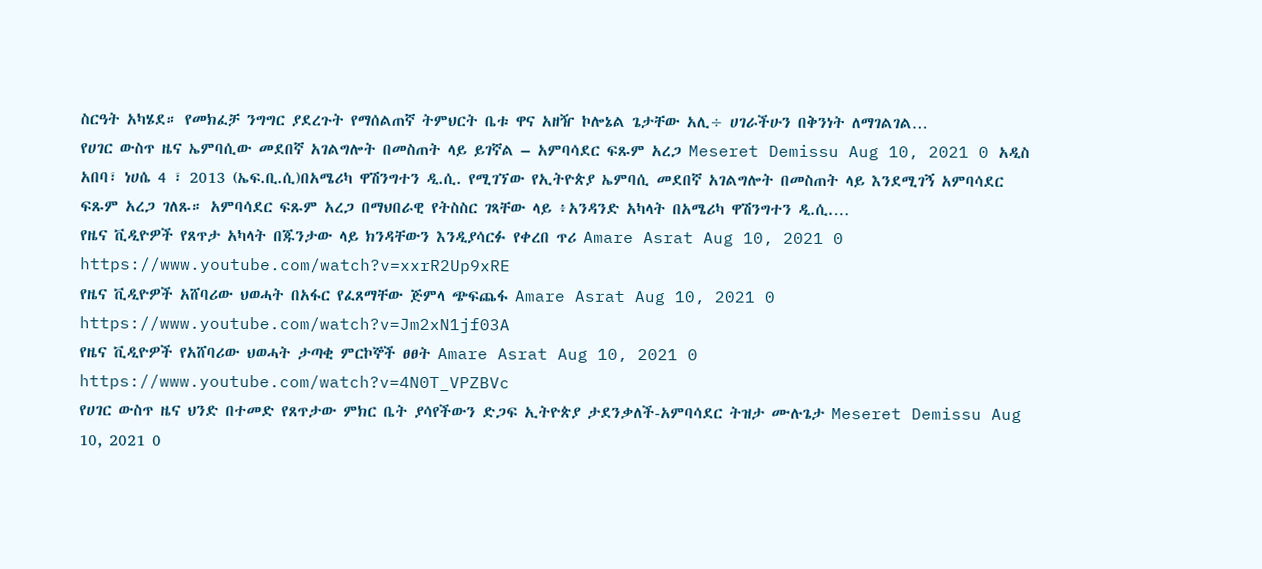ስርዓት አካሄደ። የመክፈቻ ንግግር ያደረጉት የማሰልጠኛ ትምህርት ቤቱ ዋና አዘዥ ኮሎኔል ጌታቸው አሊ÷ ሀገራችሁን በቅንነት ለማገልገል…
የሀገር ውስጥ ዜና ኤምባሲው መደበኛ አገልግሎት በመስጠት ላይ ይገኛል – አምባሳደር ፍጹም አረጋ Meseret Demissu Aug 10, 2021 0 አዲስ አበባ፣ ነሀሴ 4 ፣ 2013 (ኤፍ.ቢ.ሲ)በአሜሪካ ዋሽንግተን ዲ.ሲ. የሚገኘው የኢትዮጵያ ኤምባሲ መደበኛ አገልግሎት በመስጠት ላይ እንደሚገኝ አምባሳደር ፍጹም አረጋ ገለጹ። አምባሳደር ፍጹም አረጋ በማህበራዊ የትስስር ገጻቸው ላይ ፥አንዳንድ አካላት በአሜሪካ ዋሽንግተን ዲ.ሲ.…
የዜና ቪዲዮዎች የጸጥታ አካላት በጁንታው ላይ ክንዳቸውን እንዲያሳርፉ የቀረበ ጥሪ Amare Asrat Aug 10, 2021 0 https://www.youtube.com/watch?v=xxrR2Up9xRE
የዜና ቪዲዮዎች አሸባሪው ህወሓት በአፋር የፈጸማቸው ጅምላ ጭፍጨፋ Amare Asrat Aug 10, 2021 0 https://www.youtube.com/watch?v=Jm2xN1jf03A
የዜና ቪዲዮዎች የአሸባሪው ህወሓት ታጣቂ ምርኮኞች ፀፀት Amare Asrat Aug 10, 2021 0 https://www.youtube.com/watch?v=4N0T_VPZBVc
የሀገር ውስጥ ዜና ህንድ በተመድ የጸጥታው ምክር ቤት ያሳየችውን ድጋፍ ኢትዮጵያ ታደንቃለች-አምባሳደር ትዝታ ሙሉጌታ Meseret Demissu Aug 10, 2021 0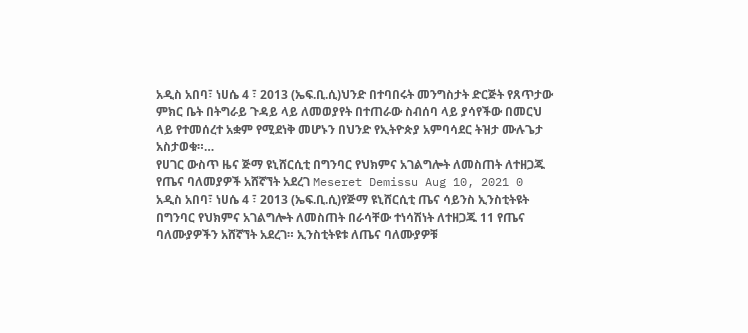አዲስ አበባ፣ ነሀሴ 4 ፣ 2013 (ኤፍ.ቢ.ሲ)ህንድ በተባበሩት መንግስታት ድርጅት የጸጥታው ምክር ቤት በትግራይ ጉዳይ ላይ ለመወያየት በተጠራው ስብሰባ ላይ ያሳየችው በመርህ ላይ የተመሰረተ አቋም የሚደነቅ መሆኑን በህንድ የኢትዮጵያ አምባሳደር ትዝታ ሙሉጌታ አስታወቁ።…
የሀገር ውስጥ ዜና ጅማ ዩኒሸርሲቲ በግንባር የህክምና አገልግሎት ለመስጠት ለተዘጋጁ የጤና ባለመያዎች አሸኛኘት አደረገ Meseret Demissu Aug 10, 2021 0 አዲስ አበባ፣ ነሀሴ 4 ፣ 2013 (ኤፍ.ቢ.ሲ)የጅማ ዩኒሸርሲቲ ጤና ሳይንስ ኢንስቲትዩት በግንባር የህክምና አገልግሎት ለመስጠት በራሳቸው ተነሳሽነት ለተዘጋጁ 11 የጤና ባለሙያዎችን አሸኛኘት አደረገ። ኢንስቲትዩቱ ለጤና ባለሙያዎቹ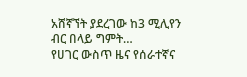አሸኛኘት ያደረገው ከ3 ሚሊየን ብር በላይ ግምት…
የሀገር ውስጥ ዜና የሰራተኛና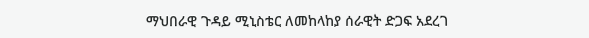ማህበራዊ ጉዳይ ሚኒስቴር ለመከላከያ ሰራዊት ድጋፍ አደረገ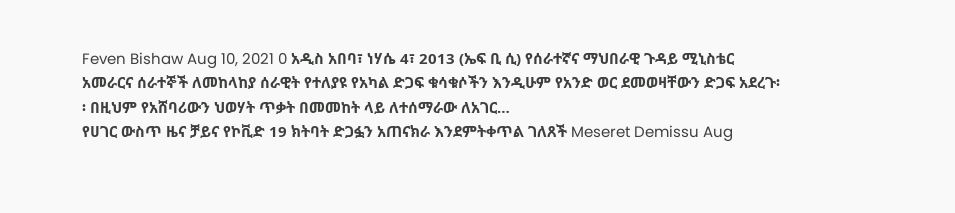Feven Bishaw Aug 10, 2021 0 አዲስ አበባ፣ ነሃሴ 4፣ 2013 (ኤፍ ቢ ሲ) የሰራተኛና ማህበራዊ ጉዳይ ሚኒስቴር አመራርና ሰራተኞች ለመከላከያ ሰራዊት የተለያዩ የአካል ድጋፍ ቁሳቁሶችን እንዲሁም የአንድ ወር ደመወዛቸውን ድጋፍ አደረጉ፡፡ በዚህም የአሸባሪውን ህወሃት ጥቃት በመመከት ላይ ለተሰማራው ለአገር…
የሀገር ውስጥ ዜና ቻይና የኮቪድ 19 ክትባት ድጋፏን አጠናክራ እንደምትቀጥል ገለጸች Meseret Demissu Aug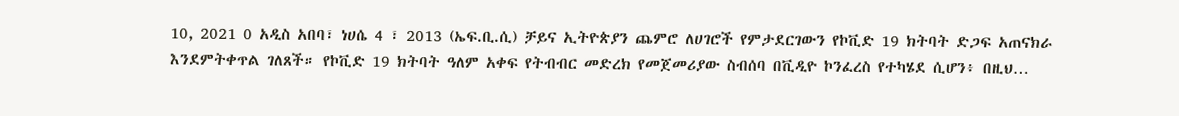10, 2021 0 አዲስ አበባ፣ ነሀሴ 4 ፣ 2013 (ኤፍ.ቢ.ሲ) ቻይና ኢትዮጵያን ጨምሮ ለሀገሮች የምታደርገውን የኮቪድ 19 ክትባት ድጋፍ አጠናክራ እንደምትቀጥል ገለጸች። የኮቪድ 19 ክትባት ዓለም አቀፍ የትብብር መድረክ የመጀመሪያው ስብሰባ በቪዲዮ ኮንፈረስ የተካሄደ ሲሆን፥ በዚህ…